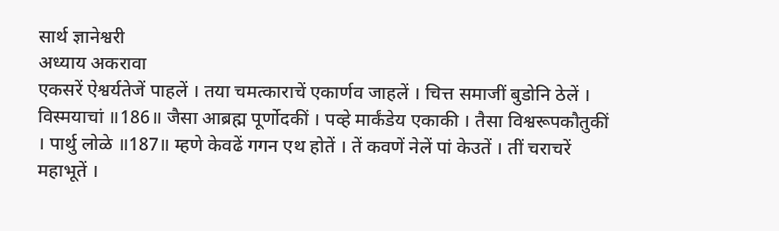सार्थ ज्ञानेश्वरी
अध्याय अकरावा
एकसरें ऐश्वर्यतेजें पाहलें । तया चमत्काराचें एकार्णव जाहलें । चित्त समाजीं बुडोनि ठेलें । विस्मयाचां ॥186॥ जैसा आब्रह्म पूर्णोदकीं । पव्हे मार्कंडेय एकाकी । तैसा विश्वरूपकौतुकीं । पार्थु लोळे ॥187॥ म्हणे केवढें गगन एथ होतें । तें कवणें नेलें पां केउतें । तीं चराचरें महाभूतें ।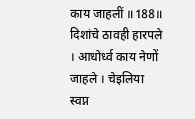काय जाहलीं ॥188॥ दिशांचे ठावही हारपले । आधोर्ध्व काय नेणों जाहले । चेइलिया स्वप्न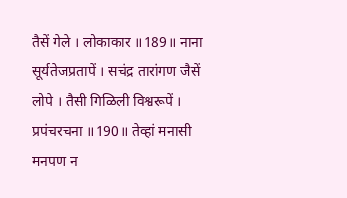तैसें गेले । लोकाकार ॥189॥ नाना सूर्यतेजप्रतापें । सचंद्र तारांगण जैसें लोपे । तैसी गिळिली विश्वरूपें । प्रपंचरचना ॥190॥ तेव्हां मनासी मनपण न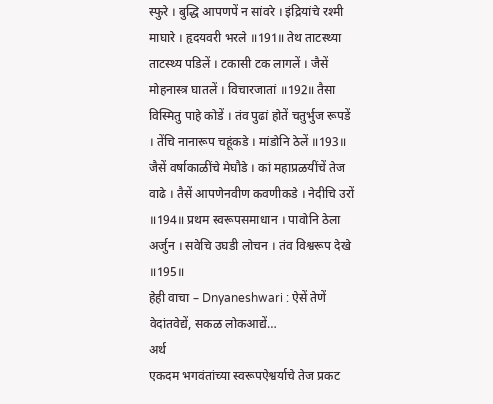स्फुरे । बुद्धि आपणपें न सांवरे । इंद्रियांचे रश्मी माघारे । हृदयवरी भरले ॥191॥ तेथ ताटस्थ्या ताटस्थ्य पडिलें । टकासी टक लागलें । जैसें मोहनास्त्र घातलें । विचारजातां ॥192॥ तैसा विस्मितु पाहे कोडें । तंव पुढां होतें चतुर्भुज रूपडें । तेंचि नानारूप चहूंकडे । मांडोनि ठेलें ॥193॥ जैसें वर्षाकाळींचे मेघौडे । कां महाप्रळयींचें तेज वाढे । तैसें आपणेनवीण कवणीकडे । नेदीचि उरों ॥194॥ प्रथम स्वरूपसमाधान । पावोनि ठेला अर्जुन । सवेचि उघडी लोचन । तंव विश्वरूप देखे ॥195॥
हेही वाचा – Dnyaneshwari : ऐसें तेणें वेदांतवेद्यें, सकळ लोकआद्यें…
अर्थ
एकदम भगवंतांच्या स्वरूपऐश्वर्याचे तेज प्रकट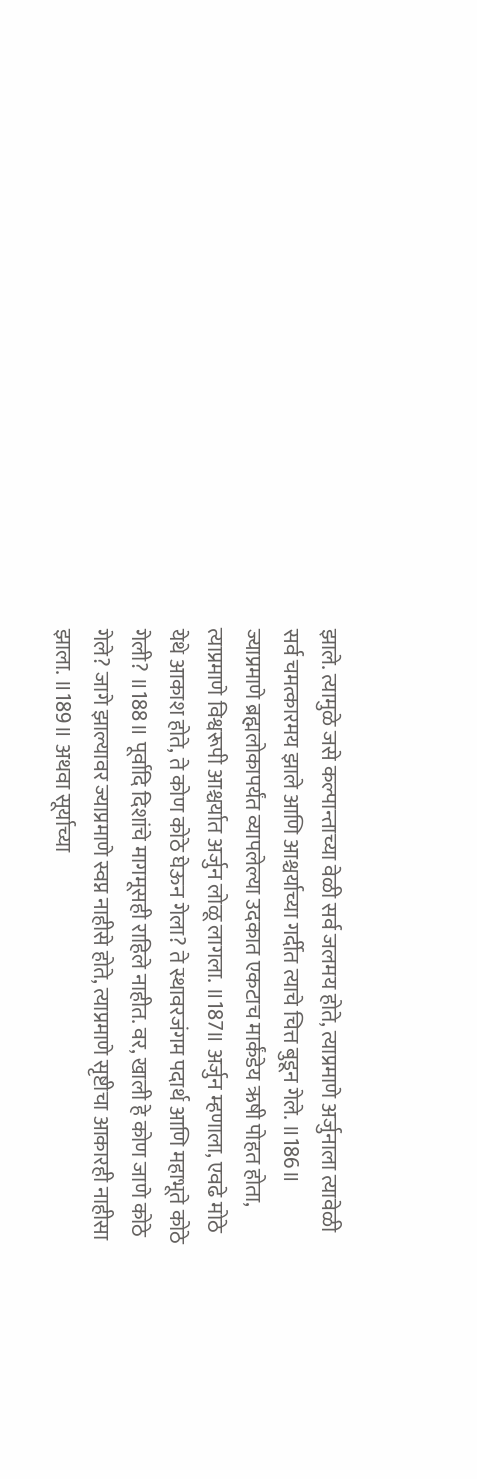झाले. त्यामुळे जसे कल्पान्ताच्या वेळी सर्व जलमय होते, त्याप्रमाणे अर्जुनाला त्यावेळी सर्व चमत्कारमय झाले आणि आश्चर्याच्या गर्दीत त्याचे चित्त बुडून गेले. ॥186॥ ज्याप्रमाणे ब्रह्मलोकापर्यंत व्यापलेल्या उदकात एकटाच मार्कंडेय ऋषी पोहत होता, त्याप्रमाणे विश्वरूपी आश्चर्यात अर्जुन लोळू लागला. ॥187॥ अर्जुन म्हणाला, एवढे मोठे येथे आकाश होते, ते कोण कोठे घेऊन गेला? ते स्थावरजंगम पदार्थ आणि महाभूते कोठे गेली? ॥188॥ पूर्वादि दिशांचे मागमूसही राहिले नाहीत. वर, खाली हे कोण जाणे कोठे गेले? जागे झाल्यावर ज्याप्रमाणे स्वप्न नाहीसे होते, त्याप्रमाणे सृष्टीचा आकारही नाहीसा झाला. ॥189॥ अथवा सूर्याच्या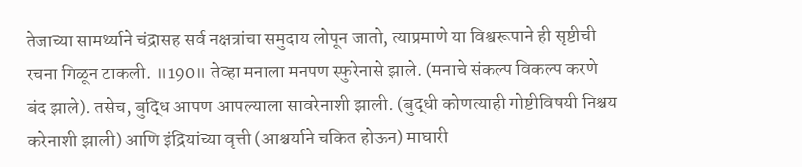तेजाच्या सामर्थ्याने चंद्रासह सर्व नक्षत्रांचा समुदाय लोपून जातो, त्याप्रमाणे या विश्वरूपाने ही सृष्टीची रचना गिळून टाकली. ॥190॥ तेव्हा मनाला मनपण स्फुरेनासे झाले. (मनाचे संकल्प विकल्प करणे बंद झाले). तसेच, बुद्धि आपण आपल्याला सावरेनाशी झाली. (बुद्धी कोणत्याही गोष्टीविषयी निश्चय करेनाशी झाली) आणि इंद्रियांच्या वृत्ती (आश्चर्याने चकित होऊन) माघारी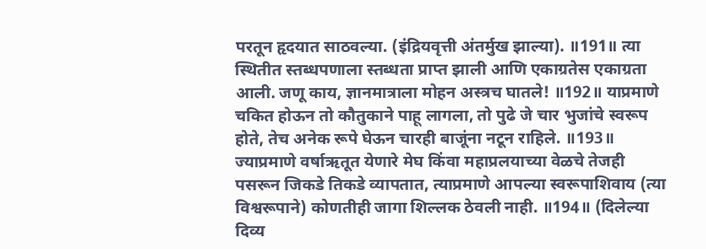परतून हृदयात साठवल्या. (इंद्रियवृत्ती अंतर्मुख झाल्या). ॥191॥ त्या स्थितीत स्तब्धपणाला स्तब्धता प्राप्त झाली आणि एकाग्रतेस एकाग्रता आली. जणू काय, ज्ञानमात्राला मोहन अस्त्रच घातले! ॥192॥ याप्रमाणे चकित होऊन तो कौतुकाने पाहू लागला, तो पुढे जे चार भुजांचे स्वरूप होते, तेच अनेक रूपे घेऊन चारही बाजूंना नटून राहिले. ॥193॥ ज्याप्रमाणे वर्षाऋतूत येणारे मेघ किंवा महाप्रलयाच्या वेळचे तेजही पसरून जिकडे तिकडे व्यापतात, त्याप्रमाणे आपल्या स्वरूपाशिवाय (त्या विश्वरूपाने) कोणतीही जागा शिल्लक ठेवली नाही. ॥194॥ (दिलेल्या दिव्य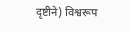दृष्टीने) विश्वरूप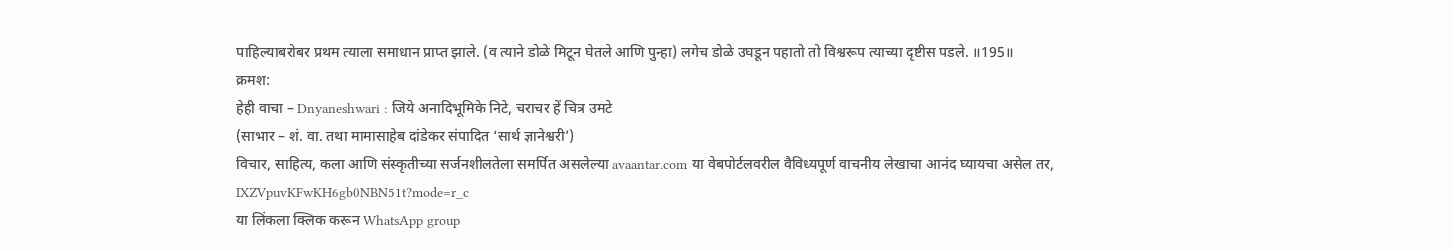पाहिल्याबरोबर प्रथम त्याला समाधान प्राप्त झाले. (व त्याने डोळे मिटून घेतले आणि पुन्हा) लगेच डोळे उघडून पहातो तो विश्वरूप त्याच्या दृष्टीस पडले. ॥195॥
क्रमश:
हेही वाचा – Dnyaneshwari : जिये अनादिभूमिके निटे, चराचर हें चित्र उमटे
(साभार – शं. वा. तथा मामासाहेब दांडेकर संपादित ‘सार्थ ज्ञानेश्वरी’)
विचार, साहित्य, कला आणि संस्कृतीच्या सर्जनशीलतेला समर्पित असलेल्या avaantar.com या वेबपोर्टलवरील वैविध्यपूर्ण वाचनीय लेखाचा आनंद घ्यायचा असेल तर,
IXZVpuvKFwKH6gb0NBN51t?mode=r_c
या लिंकला क्लिक करून WhatsApp group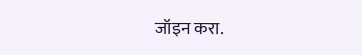जॉइन करा.